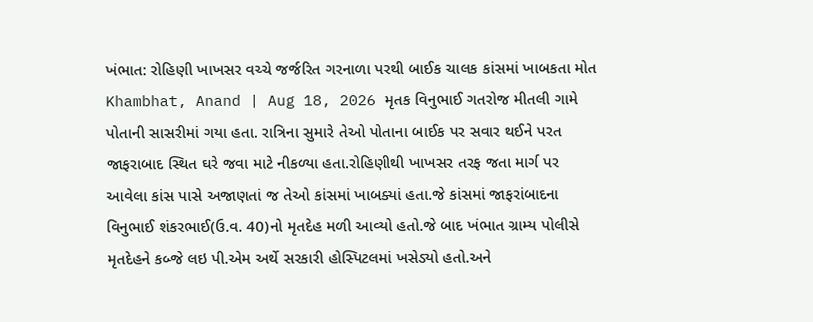ખંભાત: રોહિણી ખાખસર વચ્ચે જર્જરિત ગરનાળા પરથી બાઈક ચાલક કાંસમાં ખાબકતા મોત
Khambhat, Anand | Aug 18, 2026 મૃતક વિનુભાઈ ગતરોજ મીતલી ગામે પોતાની સાસરીમાં ગયા હતા. રાત્રિના સુમારે તેઓ પોતાના બાઈક પર સવાર થઈને પરત જાફરાબાદ સ્થિત ઘરે જવા માટે નીકળ્યા હતા.રોહિણીથી ખાખસર તરફ જતા માર્ગ પર આવેલા કાંસ પાસે અજાણતાં જ તેઓ કાંસમાં ખાબક્યાં હતા.જે કાંસમાં જાફરાંબાદના વિનુભાઈ શંકરભાઈ(ઉ.વ. 40)નો મૃતદેહ મળી આવ્યો હતો.જે બાદ ખંભાત ગ્રામ્ય પોલીસે મૃતદેહને કબ્જે લઇ પી.એમ અર્થે સરકારી હોસ્પિટલમાં ખસેડ્યો હતો.અને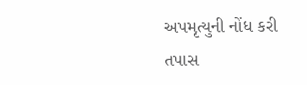અપમૃત્યુની નોંધ કરી તપાસ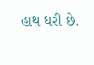હાથ ધરી છે.